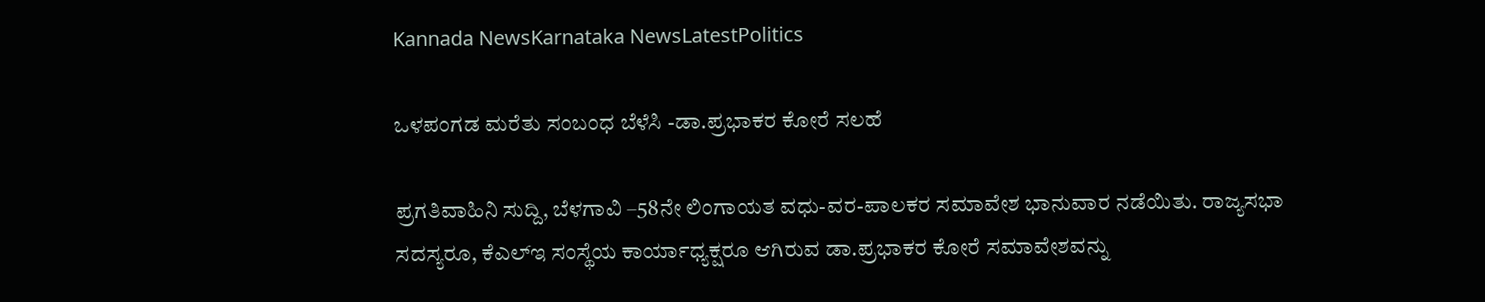Kannada NewsKarnataka NewsLatestPolitics

ಒಳಪಂಗಡ ಮರೆತು ಸಂಬಂಧ ಬೆಳೆಸಿ -ಡಾ.ಪ್ರಭಾಕರ ಕೋರೆ ಸಲಹೆ

ಪ್ರಗತಿವಾಹಿನಿ ಸುದ್ದಿ, ಬೆಳಗಾವಿ –58ನೇ ಲಿಂಗಾಯತ ವಧು-ವರ-ಪಾಲಕರ ಸಮಾವೇಶ ಭಾನುವಾರ ನಡೆಯಿತು. ರಾಜ್ಯಸಭಾ ಸದಸ್ಯರೂ, ಕೆಎಲ್ಇ ಸಂಸ್ಥೆಯ ಕಾರ್ಯಾಧ್ಯಕ್ಷರೂ ಆಗಿರುವ ಡಾ.ಪ್ರಭಾಕರ ಕೋರೆ ಸಮಾವೇಶವನ್ನು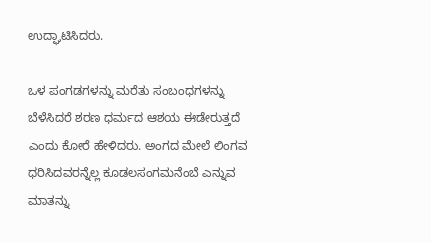ಉದ್ಘಾಟಿಸಿದರು.

ಒಳ ಪಂಗಡಗಳನ್ನು ಮರೆತು ಸಂಬಂಧಗಳನ್ನು ಬೆಳೆಸಿದರೆ ಶರಣ ಧರ್ಮದ ಆಶಯ ಈಡೇರುತ್ತದೆ ಎಂದು ಕೋರೆ ಹೇಳಿದರು. ಅಂಗದ ಮೇಲೆ ಲಿಂಗವ ಧರಿಸಿದವರನ್ನೆಲ್ಲ ಕೂಡಲಸಂಗಮನೆಂಬೆ ಎನ್ನುವ ಮಾತನ್ನು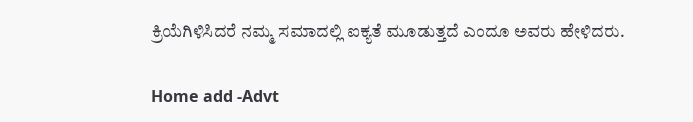ಕ್ರಿಯೆಗಿಳಿಸಿದರೆ ನಮ್ಮ ಸಮಾದಲ್ಲಿ ಐಕ್ಯತೆ ಮೂಡುತ್ತದೆ ಎಂದೂ ಅವರು ಹೇಳಿದರು.

Home add -Advt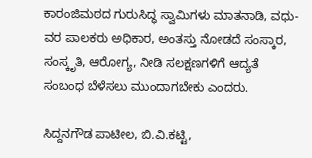ಕಾರಂಜಿಮಠದ ಗುರುಸಿದ್ಧ ಸ್ವಾಮಿಗಳು ಮಾತನಾಡಿ, ವಧು-ವರ ಪಾಲಕರು ಅಧಿಕಾರ, ಅಂತಸ್ತು ನೋಡದೆ ಸಂಸ್ಕಾರ, ಸಂಸ್ಕೃತಿ, ಆರೋಗ್ಯ, ನೀಡಿ ಸಲಕ್ಷಣಗಳಿಗೆ ಆದ್ಯತೆ ಸಂಬಂಧ ಬೆಳೆಸಲು ಮುಂದಾಗಬೇಕು ಎಂದರು.

ಸಿದ್ದನಗೌಡ ಪಾಟೀಲ, ಬಿ.ವಿ.ಕಟ್ಟಿ,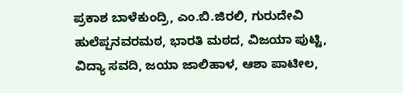ಪ್ರಕಾಶ ಬಾಳೆಕುಂದ್ರಿ, ಎಂ.ಬಿ.ಜಿರಲಿ, ಗುರುದೇವಿ ಹುಲೆಪ್ಪನವರಮಠ, ಭಾರತಿ ಮಠದ, ವಿಜಯಾ ಪುಟ್ಟಿ, ವಿದ್ಯಾ ಸವದಿ, ಜಯಾ ಜಾಲಿಹಾಳ, ಆಶಾ ಪಾಟೀಲ,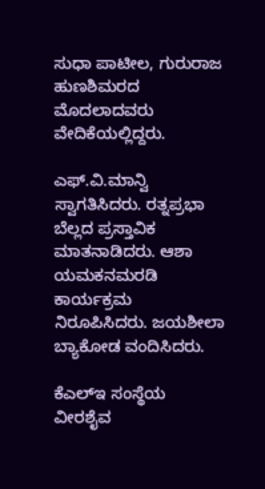ಸುಧಾ ಪಾಟೀಲ, ಗುರುರಾಜ ಹುಣಶಿಮರದ ಮೊದಲಾದವರು ವೇದಿಕೆಯಲ್ಲಿದ್ದರು.

ಎಫ್.ವಿ.ಮಾನ್ವಿ ಸ್ವಾಗತಿಸಿದರು. ರತ್ನಪ್ರಭಾ ಬೆಲ್ಲದ ಪ್ರಸ್ತಾವಿಕ ಮಾತನಾಡಿದರು. ಆಶಾ ಯಮಕನಮರಡಿ ಕಾರ್ಯಕ್ರಮ ನಿರೂಪಿಸಿದರು. ಜಯಶೀಲಾ ಬ್ಯಾಕೋಡ ವಂದಿಸಿದರು.

ಕೆಎಲ್ಇ ಸಂಸ್ಥೆಯ ವೀರಶೈವ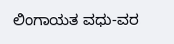ಲಿಂಗಾಯತ ವಧು-ವರ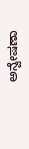ಅನ್ವೇಷಣಾ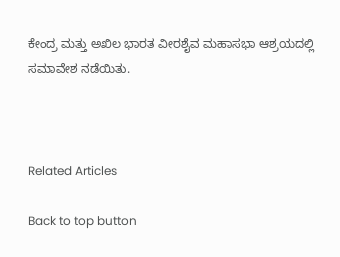ಕೇಂದ್ರ ಮತ್ತು ಅಖಿಲ ಭಾರತ ವೀರಶೈವ ಮಹಾಸಭಾ ಆಶ್ರಯದಲ್ಲಿ ಸಮಾವೇಶ ನಡೆಯಿತು.



Related Articles

Back to top button